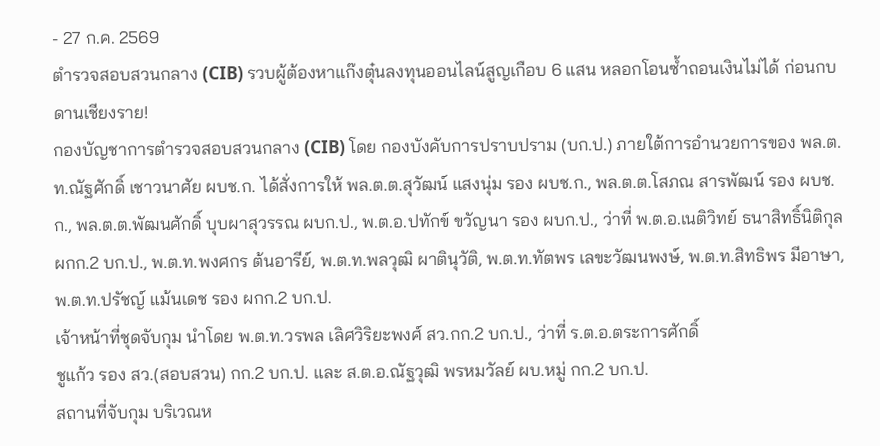- 27 ก.ค. 2569
ตำรวจสอบสวนกลาง (CIB) รวบผู้ต้องหาแก๊งตุ๋นลงทุนออนไลน์สูญเกือบ 6 แสน หลอกโอนซ้ำถอนเงินไม่ได้ ก่อนกบดานเชียงราย!
กองบัญชาการตำรวจสอบสวนกลาง (CIB) โดย กองบังคับการปราบปราม (บก.ป.) ภายใต้การอำนวยการของ พล.ต.ท.ณัฐศักดิ์ เชาวนาศัย ผบช.ก. ได้สั่งการให้ พล.ต.ต.สุวัฒน์ แสงนุ่ม รอง ผบช.ก., พล.ต.ต.โสภณ สารพัฒน์ รอง ผบช.ก., พล.ต.ต.พัฒนศักดิ์ บุบผาสุวรรณ ผบก.ป., พ.ต.อ.ปทักข์ ขวัญนา รอง ผบก.ป., ว่าที่ พ.ต.อ.เนติวิทย์ ธนาสิทธิ์นิติกุล ผกก.2 บก.ป., พ.ต.ท.พงศกร ต้นอารีย์, พ.ต.ท.พลวุฒิ ผาตินุวัติ, พ.ต.ท.ทัตพร เลขะวัฒนพงษ์, พ.ต.ท.สิทธิพร มีอาษา, พ.ต.ท.ปรัชญ์ แม้นเดช รอง ผกก.2 บก.ป.
เจ้าหน้าที่ชุดจับกุม นำโดย พ.ต.ท.วรพล เลิศวิริยะพงศ์ สว.กก.2 บก.ป., ว่าที่ ร.ต.อ.ตระการศักดิ์
ชูแก้ว รอง สว.(สอบสวน) กก.2 บก.ป. และ ส.ต.อ.ณัฐวุฒิ พรหมวัลย์ ผบ.หมู่ กก.2 บก.ป.
สถานที่จับกุม บริเวณห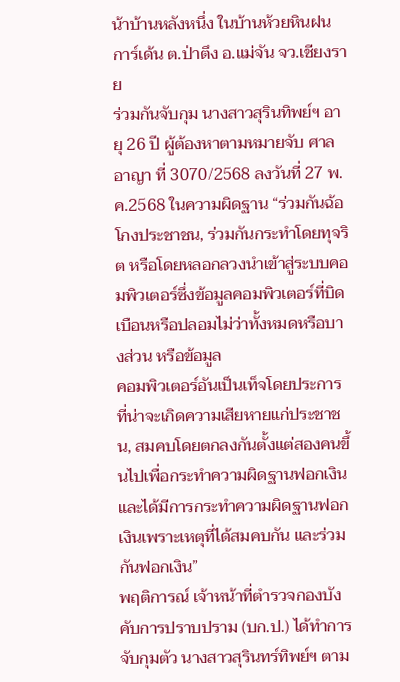น้าบ้านหลังหนึ่ง ในบ้านห้วยหินฝนการ์เด้น ต.ป่าตึง อ.แม่จัน จว.เชียงราย
ร่วมกันจับกุม นางสาวสุรินทิพย์ฯ อายุ 26 ปี ผู้ต้องหาตามหมายจับ ศาลอาญา ที่ 3070/2568 ลงวันที่ 27 พ.ค.2568 ในความผิดฐาน “ร่วมกันฉ้อโกงประชาชน, ร่วมกันกระทำโดยทุจริต หรือโดยหลอกลวงนำเข้าสู่ระบบคอมพิวเตอร์ซึ่งข้อมูลคอมพิวเตอร์ที่บิดเบือนหรือปลอมไม่ว่าทั้งหมดหรือบางส่วน หรือข้อมูล
คอมพิวเตอร์อันเป็นเท็จโดยประการที่น่าจะเกิดความเสียหายแก่ประชาชน, สมคบโดยตกลงกันตั้งแต่สองคนขึ้นไปเพื่อกระทำความผิดฐานฟอกเงินและได้มีการกระทำความผิดฐานฟอกเงินเพราะเหตุที่ได้สมคบกัน และร่วมกันฟอกเงิน”
พฤติการณ์ เจ้าหน้าที่ตำรวจกองบังคับการปราบปราม (บก.ป.) ได้ทำการจับกุมตัว นางสาวสุรินทร์ทิพย์ฯ ตาม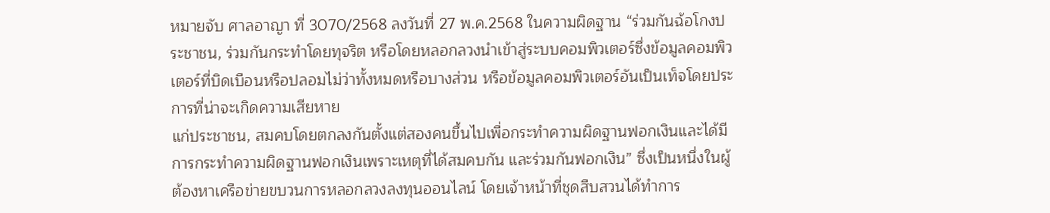หมายจับ ศาลอาญา ที่ 3070/2568 ลงวันที่ 27 พ.ค.2568 ในความผิดฐาน “ร่วมกันฉ้อโกงประชาชน, ร่วมกันกระทำโดยทุจริต หรือโดยหลอกลวงนำเข้าสู่ระบบคอมพิวเตอร์ซึ่งข้อมูลคอมพิวเตอร์ที่บิดเบือนหรือปลอมไม่ว่าทั้งหมดหรือบางส่วน หรือข้อมูลคอมพิวเตอร์อันเป็นเท็จโดยประการที่น่าจะเกิดความเสียหาย
แก่ประชาชน, สมคบโดยตกลงกันตั้งแต่สองคนขึ้นไปเพื่อกระทำความผิดฐานฟอกเงินและได้มีการกระทำความผิดฐานฟอกเงินเพราะเหตุที่ได้สมคบกัน และร่วมกันฟอกเงิน” ซึ่งเป็นหนึ่งในผู้ต้องหาเครือข่ายขบวนการหลอกลวงลงทุนออนไลน์ โดยเจ้าหน้าที่ชุดสืบสวนได้ทำการ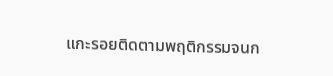แกะรอยติดตามพฤติกรรมจนก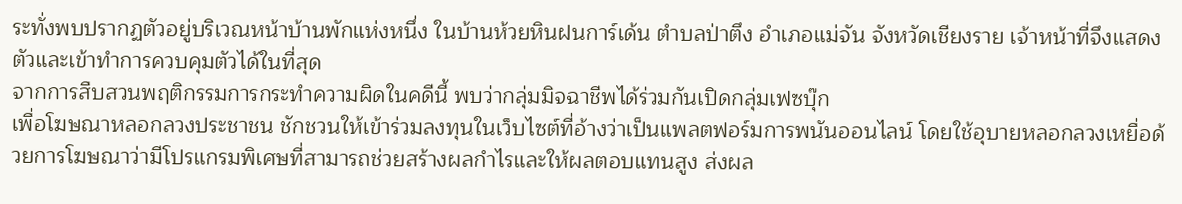ระทั่งพบปรากฏตัวอยู่บริเวณหน้าบ้านพักแห่งหนึ่ง ในบ้านห้วยหินฝนการ์เด้น ตำบลป่าตึง อำเภอแม่จัน จังหวัดเชียงราย เจ้าหน้าที่จึงแสดงตัวและเข้าทำการควบคุมตัวได้ในที่สุด
จากการสืบสวนพฤติกรรมการกระทำความผิดในคดีนี้ พบว่ากลุ่มมิจฉาชีพได้ร่วมกันเปิดกลุ่มเฟซบุ๊ก
เพื่อโฆษณาหลอกลวงประชาชน ชักชวนให้เข้าร่วมลงทุนในเว็บไซต์ที่อ้างว่าเป็นแพลตฟอร์มการพนันออนไลน์ โดยใช้อุบายหลอกลวงเหยื่อด้วยการโฆษณาว่ามีโปรแกรมพิเศษที่สามารถช่วยสร้างผลกำไรและให้ผลตอบแทนสูง ส่งผล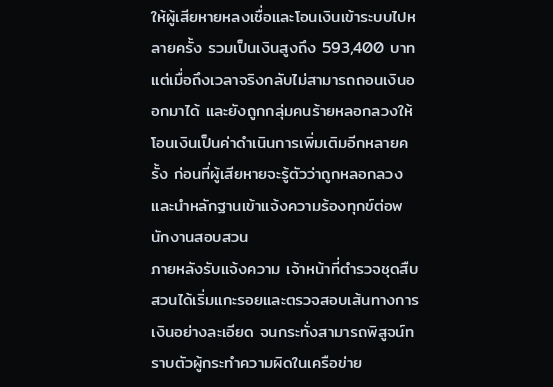ให้ผู้เสียหายหลงเชื่อและโอนเงินเข้าระบบไปหลายครั้ง รวมเป็นเงินสูงถึง 593,400 บาท แต่เมื่อถึงเวลาจริงกลับไม่สามารถถอนเงินออกมาได้ และยังถูกกลุ่มคนร้ายหลอกลวงให้โอนเงินเป็นค่าดำเนินการเพิ่มเติมอีกหลายครั้ง ก่อนที่ผู้เสียหายจะรู้ตัวว่าถูกหลอกลวงและนำหลักฐานเข้าแจ้งความร้องทุกข์ต่อพนักงานสอบสวน
ภายหลังรับแจ้งความ เจ้าหน้าที่ตำรวจชุดสืบสวนได้เริ่มแกะรอยและตรวจสอบเส้นทางการเงินอย่างละเอียด จนกระทั่งสามารถพิสูจน์ทราบตัวผู้กระทำความผิดในเครือข่าย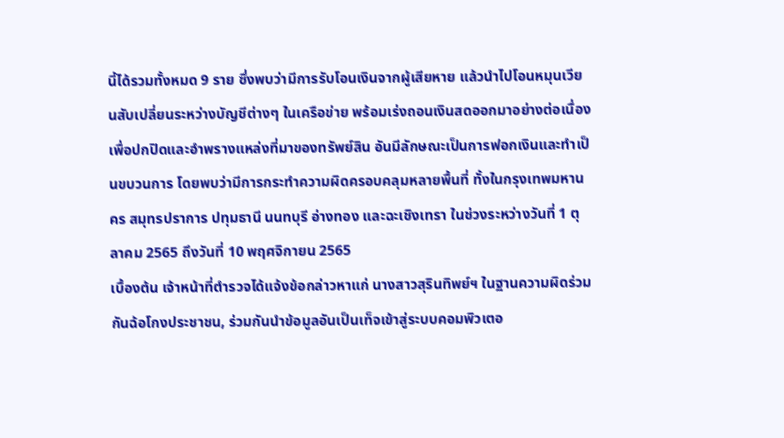นี้ได้รวมทั้งหมด 9 ราย ซึ่งพบว่ามีการรับโอนเงินจากผู้เสียหาย แล้วนำไปโอนหมุนเวียนสับเปลี่ยนระหว่างบัญชีต่างๆ ในเครือข่าย พร้อมเร่งถอนเงินสดออกมาอย่างต่อเนื่อง เพื่อปกปิดและอำพรางแหล่งที่มาของทรัพย์สิน อันมีลักษณะเป็นการฟอกเงินและทำเป็นขบวนการ โดยพบว่ามีการกระทำความผิดครอบคลุมหลายพื้นที่ ทั้งในกรุงเทพมหานคร สมุทรปราการ ปทุมธานี นนทบุรี อ่างทอง และฉะเชิงเทรา ในช่วงระหว่างวันที่ 1 ตุลาคม 2565 ถึงวันที่ 10 พฤศจิกายน 2565
เบื้องต้น เจ้าหน้าที่ตำรวจได้แจ้งข้อกล่าวหาแก่ นางสาวสุรินทิพย์ฯ ในฐานความผิดร่วมกันฉ้อโกงประชาชน, ร่วมกันนำข้อมูลอันเป็นเท็จเข้าสู่ระบบคอมพิวเตอ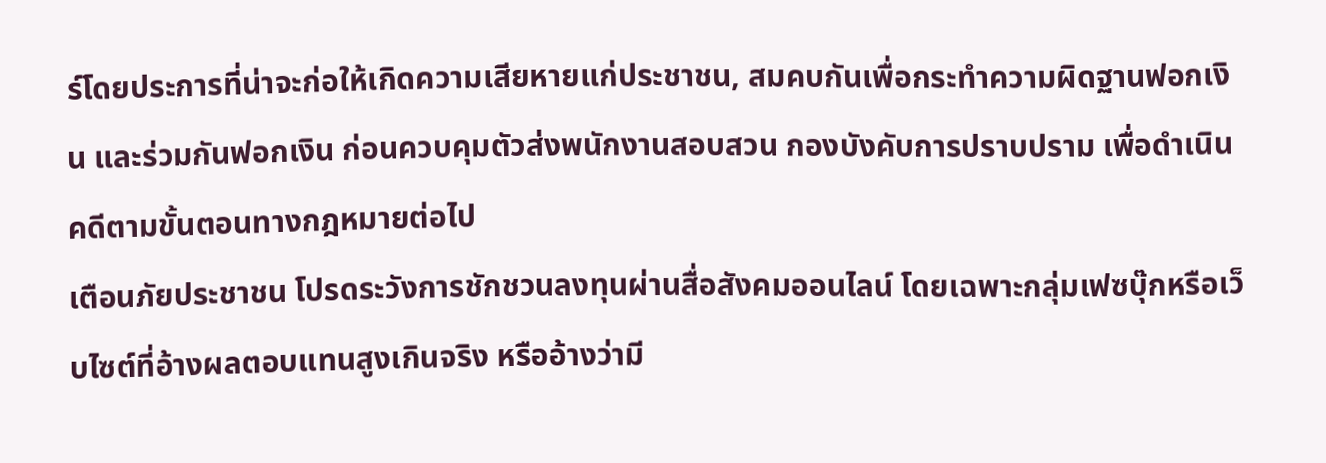ร์โดยประการที่น่าจะก่อให้เกิดความเสียหายแก่ประชาชน, สมคบกันเพื่อกระทำความผิดฐานฟอกเงิน และร่วมกันฟอกเงิน ก่อนควบคุมตัวส่งพนักงานสอบสวน กองบังคับการปราบปราม เพื่อดำเนินคดีตามขั้นตอนทางกฎหมายต่อไป
เตือนภัยประชาชน โปรดระวังการชักชวนลงทุนผ่านสื่อสังคมออนไลน์ โดยเฉพาะกลุ่มเฟซบุ๊กหรือเว็บไซต์ที่อ้างผลตอบแทนสูงเกินจริง หรืออ้างว่ามี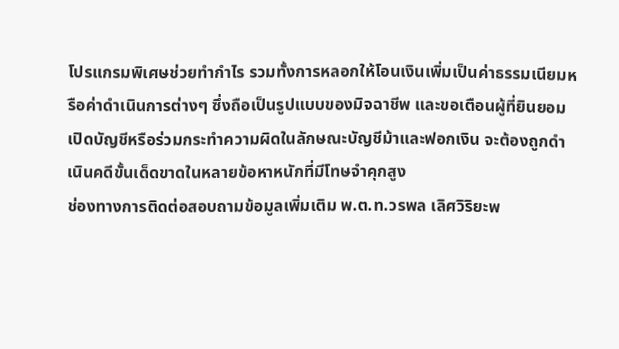โปรแกรมพิเศษช่วยทำกำไร รวมทั้งการหลอกให้โอนเงินเพิ่มเป็นค่าธรรมเนียมหรือค่าดำเนินการต่างๆ ซึ่งถือเป็นรูปแบบของมิจฉาชีพ และขอเตือนผู้ที่ยินยอมเปิดบัญชีหรือร่วมกระทำความผิดในลักษณะบัญชีม้าและฟอกเงิน จะต้องถูกดำเนินคดีขั้นเด็ดขาดในหลายข้อหาหนักที่มีโทษจำคุกสูง
ช่องทางการติดต่อสอบถามข้อมูลเพิ่มเติม พ.ต.ท.วรพล เลิศวิริยะพ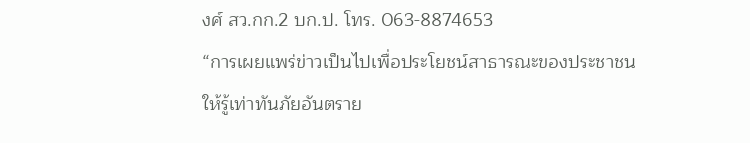งศ์ สว.กก.2 บก.ป. โทร. 063-8874653
“การเผยแพร่ข่าวเป็นไปเพื่อประโยชน์สาธารณะของประชาชน
ให้รู้เท่าทันภัยอันตราย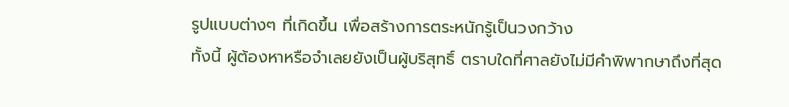รูปแบบต่างๆ ที่เกิดขึ้น เพื่อสร้างการตระหนักรู้เป็นวงกว้าง
ทั้งนี้ ผู้ต้องหาหรือจำเลยยังเป็นผู้บริสุทธิ์ ตราบใดที่ศาลยังไม่มีคำพิพากษาถึงที่สุด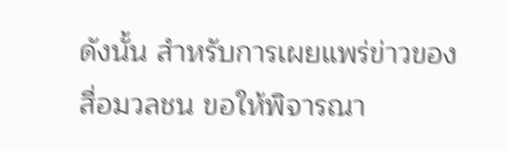ดังนั้น สำหรับการเผยแพร่ข่าวของสื่อมวลชน ขอให้พิจารณา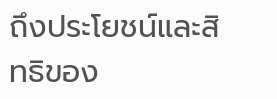ถึงประโยชน์และสิทธิของ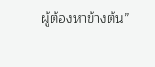ผู้ต้องหาข้างต้น”